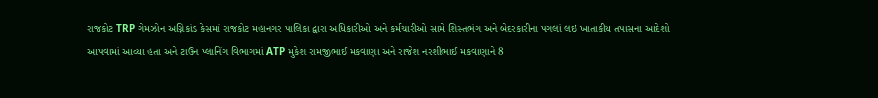રાજકોટ TRP ગેમઝોન અગ્નિકાંડ કેસમાં રાજકોટ મહાનગર પાલિકા દ્વારા અધિકારીઓ અને કર્મચારીઓ સામે શિસ્તભંગ અને બેદરકારીના પગલાં લઇ ખાતાકીય તપાસના આદેશો આપવામાં આવ્યા હતા અને ટાઉન પ્લાનિંગ વિભાગમાં ATP મુકેશ રામજીભાઈ મકવાણા અને રાજેશ નરશીભાઈ મકવાણાને 8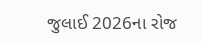જુલાઈ 2026ના રોજ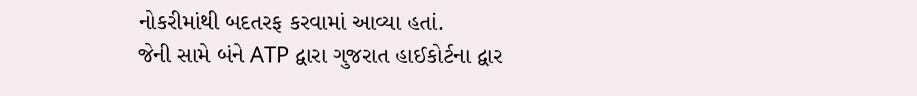નોકરીમાંથી બદતરફ કરવામાં આવ્યા હતાં.
જેની સામે બંને ATP દ્વારા ગુજરાત હાઈકોર્ટના દ્વાર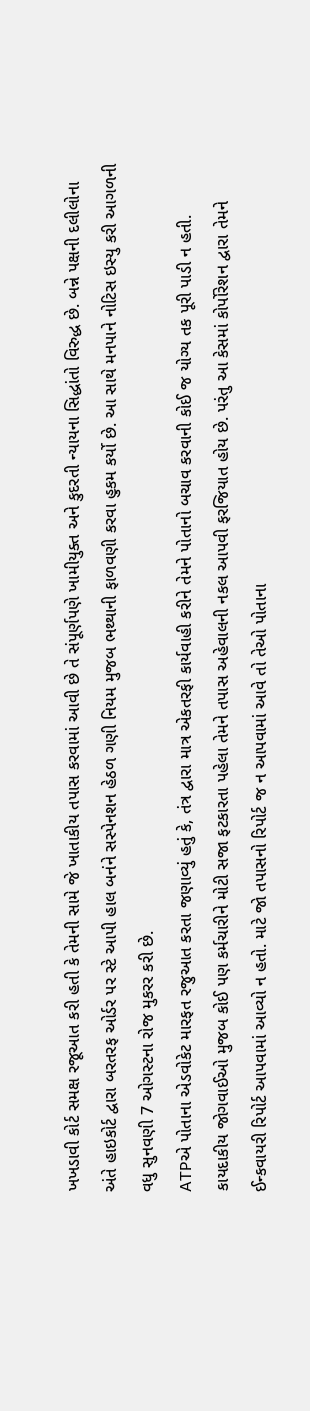ખખડાવી કોર્ટ સમક્ષ રજૂઆત કરી હતી કે તેમની સામે જે ખાતાકીય તપાસ કરવામાં આવી છે તે સંપૂર્ણપણે ખામીયુક્ત અને કુદરતી ન્યાયના સિદ્ધાંતો વિરુદ્ધ છે. બન્ને પક્ષની દલીલોના અંતે હાઇકોર્ટ દ્વારા બરતરફ ઓર્ડર પર સ્ટે આપી હાલ બનંને સસ્પેનશન હેઠળ ગણી નિયમ મુજબ ભથ્થાની ફાળવણી કરવા હુકમ કર્યો છે. આ સાથે મનપાને નોટિસ ઇસ્યુ કરી આગળની વધુ સુનવણી 7 ઓગસ્ટના રોજ મુકરર કરી છે.
ATPએ પોતાના એડવોકેટ મારફત રજુઆત કરતા જણાવ્યું હતું કે, તંત્ર દ્વારા માત્ર એકતરફી કાર્યવાહી કરીને તેમને પોતાનો બચાવ કરવાની કોઈ જ યોગ્ય તક પૂરી પાડી ન હતી. કાયદાકીય જોગવાઈઓ મુજબ કોઈ પણ કર્મચારીને મોટી સજા ફટકારતા પહેલા તેમને તપાસ અહેવાલની નકલ આપવી ફરજિયાત હોય છે. પરંતુ આ કેસમાં કોર્પોરેશન દ્વારા તેમને ઈન્કવાયરી રિપોર્ટ આપવામાં આવ્યો ન હતો. માટે જો તપાસનો રિપોર્ટ જ ન આપવામાં આવે તો તેઓ પોતાના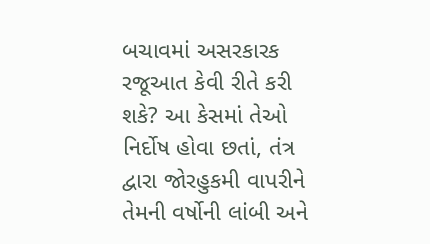બચાવમાં અસરકારક રજૂઆત કેવી રીતે કરી શકે? આ કેસમાં તેઓ નિર્દોષ હોવા છતાં, તંત્ર દ્વારા જોરહુકમી વાપરીને તેમની વર્ષોની લાંબી અને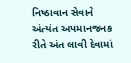નિષ્ઠાવાન સેવાને અંત્યંત અપમાનજનક રીતે અંત લાવી દેવામાં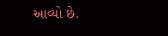આવ્યો છે.